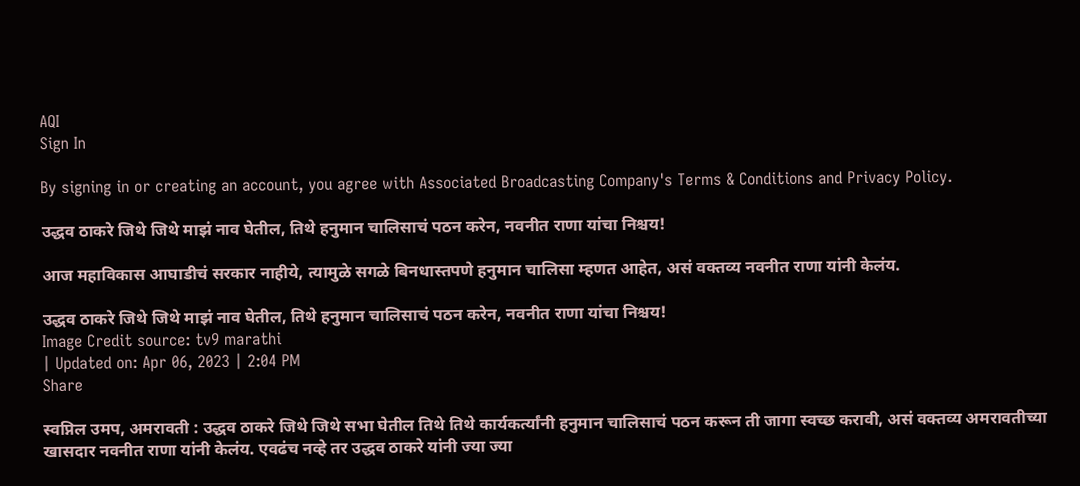AQI
Sign In

By signing in or creating an account, you agree with Associated Broadcasting Company's Terms & Conditions and Privacy Policy.

उद्धव ठाकरे जिथे जिथे माझं नाव घेतील, तिथे हनुमान चालिसाचं पठन करेन, नवनीत राणा यांचा निश्चय!

आज महाविकास आघाडीचं सरकार नाहीये, त्यामुळे सगळे बिनधास्तपणे हनुमान चालिसा म्हणत आहेत, असं वक्तव्य नवनीत राणा यांनी केलंय.

उद्धव ठाकरे जिथे जिथे माझं नाव घेतील, तिथे हनुमान चालिसाचं पठन करेन, नवनीत राणा यांचा निश्चय!
Image Credit source: tv9 marathi
| Updated on: Apr 06, 2023 | 2:04 PM
Share

स्वप्निल उमप, अमरावती : उद्धव ठाकरे जिथे जिथे सभा घेतील तिथे तिथे कार्यकर्त्यांनी हनुमान चालिसाचं पठन करून ती जागा स्वच्छ करावी, असं वक्तव्य अमरावतीच्या खासदार नवनीत राणा यांनी केलंय. एवढंच नव्हे तर उद्धव ठाकरे यांनी ज्या ज्या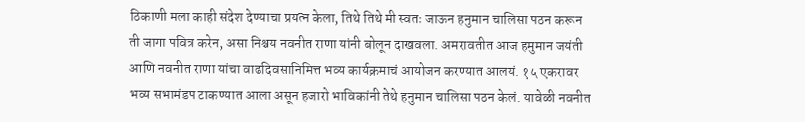ठिकाणी मला काही संदेश देण्याचा प्रयत्न केला, तिथे तिथे मी स्वतः जाऊन हनुमान चालिसा पठन करून ती जागा पवित्र करेन, असा निश्चय नवनीत राणा यांनी बोलून दाखवला. अमरावतीत आज हमुमान जयंती आणि नवनीत राणा यांचा वाढदिवसानिमित्त भव्य कार्यक्रमाचं आयोजन करण्यात आलयं. १५ एकरावर भव्य सभामंडप टाकण्यात आला असून हजारो भाविकांनी तेथे हनुमान चालिसा पठन केलं. यावेळी नवनीत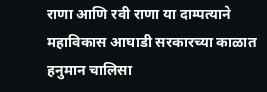राणा आणि रवी राणा या दाम्पत्याने महाविकास आघाडी सरकारच्या काळात हनुमान चालिसा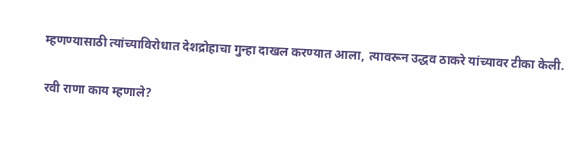म्हणण्यासाठी त्यांच्याविरोधात देशद्रोहाचा गुन्हा दाखल करण्यात आला, त्यावरून उद्धव ठाकरे यांच्यावर टीका केली.

रवी राणा काय म्हणाले?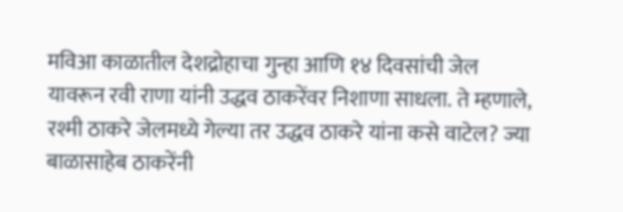मविआ काळातील देशद्रोहाचा गुन्हा आणि १४ दिवसांची जेल यावरून रवी राणा यांनी उद्धव ठाकरेंवर निशाणा साधला. ते म्हणाले, रश्मी ठाकरे जेलमध्ये गेल्या तर उद्धव ठाकरे यांना कसे वाटेल? ज्या बाळासाहेब ठाकरेंनी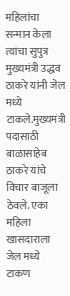महिलांचा सन्मान केला त्यांचा सुपुत्र मुख्यमंत्री उद्धव ठाकरे यांनी जेल मध्ये टाकले.मुख्यमंत्री पदासाठी बाळासाहेब ठाकरे यांचे विचार बाजूला ठेवले. एका महिला खासदाराला जेल मध्ये टाकण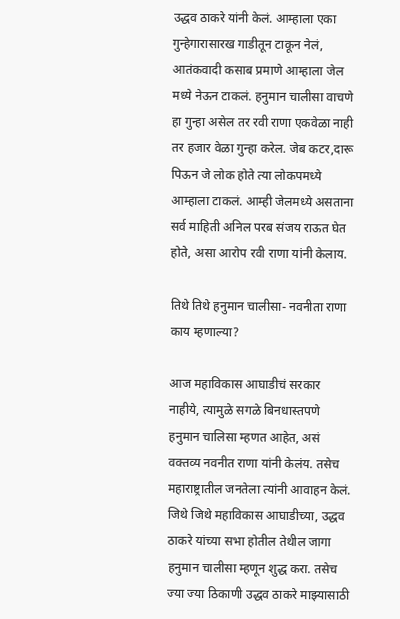उद्धव ठाकरे यांनी केलं. आम्हाला एका गुन्हेगारासारख गाडीतून टाकून नेलं, आतंकवादी कसाब प्रमाणे आम्हाला जेल मध्ये नेऊन टाकलं. हनुमान चालीसा वाचणे हा गुन्हा असेल तर रवी राणा एकवेळा नाही तर हजार वेळा गुन्हा करेल. जेब कटर,दारू पिऊन जे लोक होते त्या लोकपमध्ये आम्हाला टाकलं. आम्ही जेलमध्ये असताना सर्व माहिती अनिल परब संजय राऊत घेत होते, असा आरोप रवी राणा यांनी केलाय.

तिथे तिथे हनुमान चालीसा- नवनीता राणा काय म्हणाल्या?

आज महाविकास आघाडीचं सरकार नाहीये, त्यामुळे सगळे बिनधास्तपणे हनुमान चालिसा म्हणत आहेत, असं वक्तव्य नवनीत राणा यांनी केलंय. तसेच महाराष्ट्रातील जनतेला त्यांनी आवाहन केलं. जिथे जिथे महाविकास आघाडीच्या, उद्धव ठाकरे यांच्या सभा होतील तेथील जागा हनुमान चालीसा म्हणून शुद्ध करा. तसेच ज्या ज्या ठिकाणी उद्धव ठाकरे माझ्यासाठी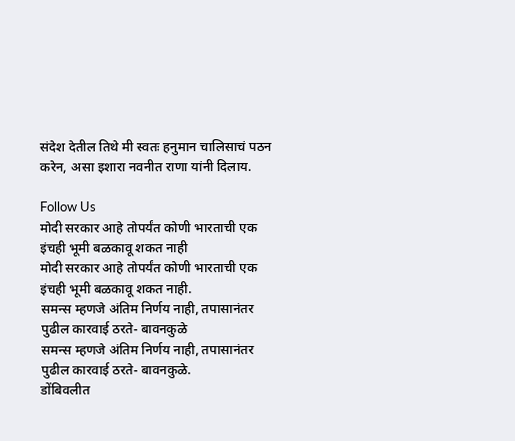संदेश देतील तिथे मी स्वतः हनुमान चालिसाचं पठन करेन, असा इशारा नवनीत राणा यांनी दिलाय.

Follow Us
मोदी सरकार आहे तोपर्यंत कोणी भारताची एक इंचही भूमी बळकावू शकत नाही
मोदी सरकार आहे तोपर्यंत कोणी भारताची एक इंचही भूमी बळकावू शकत नाही.
समन्स म्हणजे अंतिम निर्णय नाही, तपासानंतर पुढील कारवाई ठरते- बावनकुळे
समन्स म्हणजे अंतिम निर्णय नाही, तपासानंतर पुढील कारवाई ठरते- बावनकुळे.
डोंबिवलीत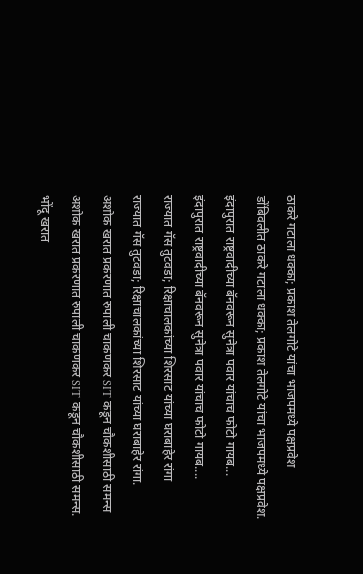ठाकरे गटाला धक्का; प्रकाश तेलगोटे यांचा भाजपमध्ये पक्षप्रवेश
डोंबिवलीत ठाकरे गटाला धक्का; प्रकाश तेलगोटे यांचा भाजपमध्ये पक्षप्रवेश.
इंदापुरात राष्ट्रवादीच्या बॅनवरून सुनेत्रा पवार यांचाच फोटो गायब...
इंदापुरात राष्ट्रवादीच्या बॅनवरून सुनेत्रा पवार यांचाच फोटो गायब....
राज्यात गॅस तुटवडा; रिक्षाचालकांच्या शिरसाट यांच्या घराबाहेर रांगा
राज्यात गॅस तुटवडा; रिक्षाचालकांच्या शिरसाट यांच्या घराबाहेर रांगा.
अशोक खरात प्रकरणात रुपाली चाकणकर SIT कडून चौकशीसाठी समन्स
अशोक खरात प्रकरणात रुपाली चाकणकर SIT कडून चौकशीसाठी समन्स.
भोंदू खरात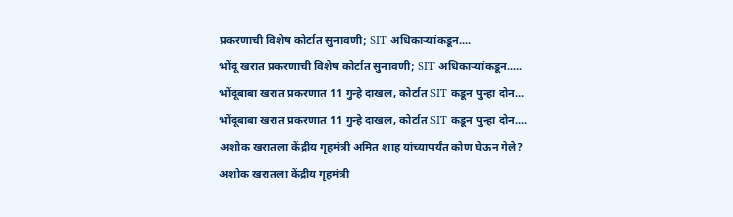प्रकरणाची विशेष कोर्टात सुनावणी; SIT अधिकाऱ्यांकडून....
भोंदू खरात प्रकरणाची विशेष कोर्टात सुनावणी; SIT अधिकाऱ्यांकडून.....
भोंदूबाबा खरात प्रकरणात 11 गुन्हे दाखल, कोर्टात SIT कडून पुन्हा दोन...
भोंदूबाबा खरात प्रकरणात 11 गुन्हे दाखल, कोर्टात SIT कडून पुन्हा दोन....
अशोक खरातला केंद्रीय गृहमंत्री अमित शाह यांच्यापर्यंत कोण घेऊन गेले?
अशोक खरातला केंद्रीय गृहमंत्री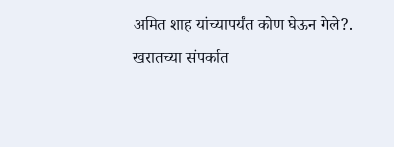अमित शाह यांच्यापर्यंत कोण घेऊन गेले?.
खरातच्या संपर्कात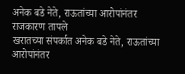अनेक बडे नेते, राऊतांच्या आरोपांनंतर राजकारण तापले
खरातच्या संपर्कात अनेक बडे नेते, राऊतांच्या आरोपांनंतर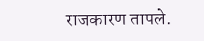राजकारण तापले.